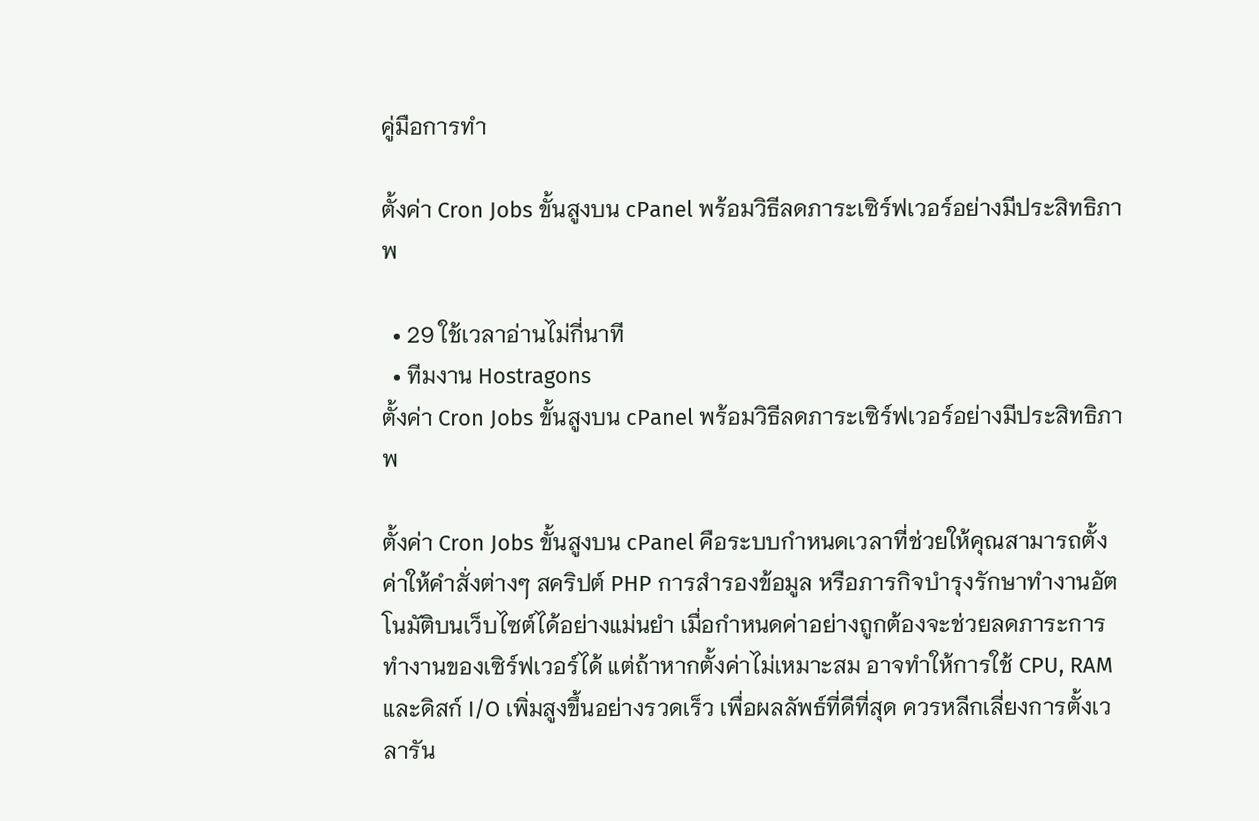คู่มือการทำ

ตั้งค่า Cron Jobs ขั้นสูงบน cPanel พร้อมวิธีลดภาระเซิร์ฟเวอร์อย่างมีประสิทธิภาพ

  • 29 ใช้เวลาอ่านไม่กี่นาที
  • ทีมงาน Hostragons
ตั้งค่า Cron Jobs ขั้นสูงบน cPanel พร้อมวิธีลดภาระเซิร์ฟเวอร์อย่างมีประสิทธิภาพ

ตั้งค่า Cron Jobs ขั้นสูงบน cPanel คือระบบกำหนดเวลาที่ช่วยให้คุณสามารถตั้งค่าให้คำสั่งต่างๆ สคริปต์ PHP การสำรองข้อมูล หรือภารกิจบำรุงรักษาทำงานอัตโนมัติบนเว็บไซต์ได้อย่างแม่นยำ เมื่อกำหนดค่าอย่างถูกต้องจะช่วยลดภาระการทำงานของเซิร์ฟเวอร์ได้ แต่ถ้าหากตั้งค่าไม่เหมาะสม อาจทำให้การใช้ CPU, RAM และดิสก์ I/O เพิ่มสูงขึ้นอย่างรวดเร็ว เพื่อผลลัพธ์ที่ดีที่สุด ควรหลีกเลี่ยงการตั้งเวลารัน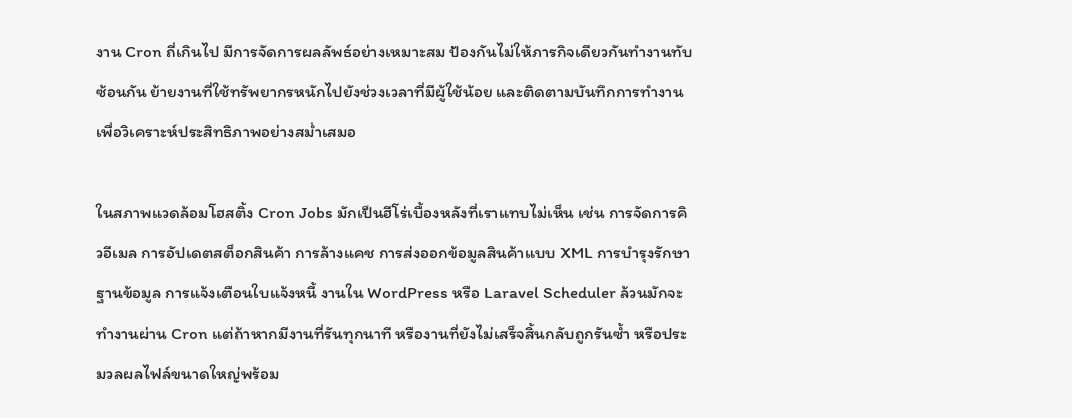งาน Cron ถี่เกินไป มีการจัดการผลลัพธ์อย่างเหมาะสม ป้องกันไม่ให้ภารกิจเดียวกันทำงานทับซ้อนกัน ย้ายงานที่ใช้ทรัพยากรหนักไปยังช่วงเวลาที่มีผู้ใช้น้อย และติดตามบันทึกการทำงานเพื่อวิเคราะห์ประสิทธิภาพอย่างสม่ำเสมอ

ในสภาพแวดล้อมโฮสติ้ง Cron Jobs มักเป็นฮีโร่เบื้องหลังที่เราแทบไม่เห็น เช่น การจัดการคิวอีเมล การอัปเดตสต็อกสินค้า การล้างแคช การส่งออกข้อมูลสินค้าแบบ XML การบำรุงรักษาฐานข้อมูล การแจ้งเตือนใบแจ้งหนี้ งานใน WordPress หรือ Laravel Scheduler ล้วนมักจะทำงานผ่าน Cron แต่ถ้าหากมีงานที่รันทุกนาที หรืองานที่ยังไม่เสร็จสิ้นกลับถูกรันซ้ำ หรือประมวลผลไฟล์ขนาดใหญ่พร้อม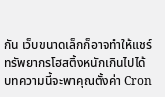กัน เว็บขนาดเล็กก็อาจทำให้แชร์ทรัพยากรโฮสติ้งหนักเกินไปได้ บทความนี้จะพาคุณตั้งค่า Cron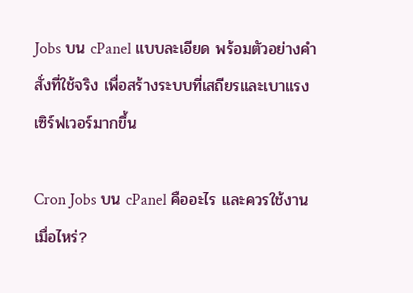Jobs บน cPanel แบบละเอียด พร้อมตัวอย่างคำสั่งที่ใช้จริง เพื่อสร้างระบบที่เสถียรและเบาแรงเซิร์ฟเวอร์มากขึ้น

Cron Jobs บน cPanel คืออะไร และควรใช้งานเมื่อไหร่?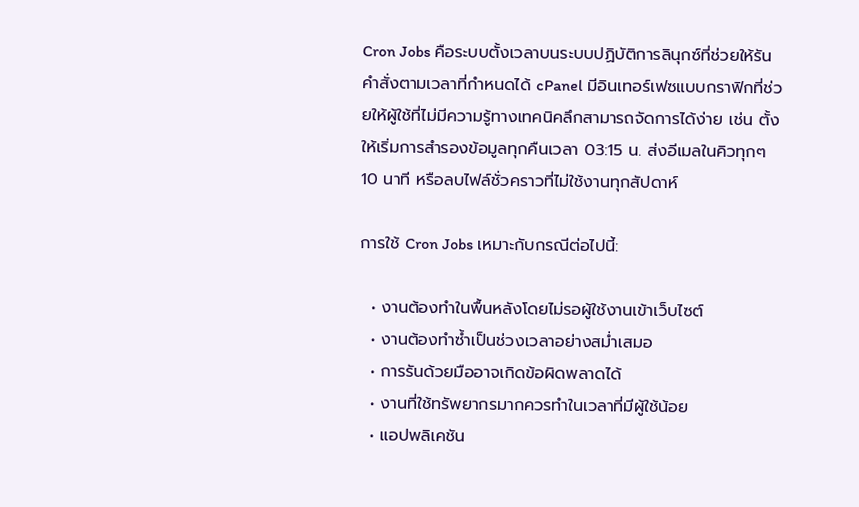Cron Jobs คือระบบตั้งเวลาบนระบบปฏิบัติการลินุกซ์ที่ช่วยให้รันคำสั่งตามเวลาที่กำหนดได้ cPanel มีอินเทอร์เฟซแบบกราฟิกที่ช่วยให้ผู้ใช้ที่ไม่มีความรู้ทางเทคนิคลึกสามารถจัดการได้ง่าย เช่น ตั้งให้เริ่มการสำรองข้อมูลทุกคืนเวลา 03:15 น. ส่งอีเมลในคิวทุกๆ 10 นาที หรือลบไฟล์ชั่วคราวที่ไม่ใช้งานทุกสัปดาห์

การใช้ Cron Jobs เหมาะกับกรณีต่อไปนี้:

  • งานต้องทำในพื้นหลังโดยไม่รอผู้ใช้งานเข้าเว็บไซต์
  • งานต้องทำซ้ำเป็นช่วงเวลาอย่างสม่ำเสมอ
  • การรันด้วยมืออาจเกิดข้อผิดพลาดได้
  • งานที่ใช้ทรัพยากรมากควรทำในเวลาที่มีผู้ใช้น้อย
  • แอปพลิเคชัน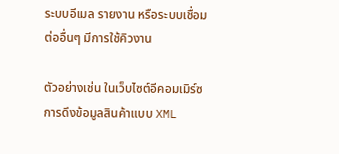ระบบอีเมล รายงาน หรือระบบเชื่อมต่ออื่นๆ มีการใช้คิวงาน

ตัวอย่างเช่น ในเว็บไซต์อีคอมเมิร์ซ การดึงข้อมูลสินค้าแบบ XML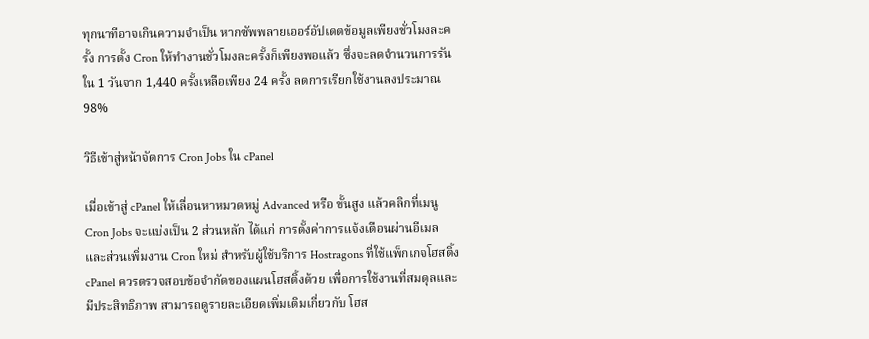ทุกนาทีอาจเกินความจำเป็น หากซัพพลายเออร์อัปเดตข้อมูลเพียงชั่วโมงละครั้ง การตั้ง Cron ให้ทำงานชั่วโมงละครั้งก็เพียงพอแล้ว ซึ่งจะลดจำนวนการรันใน 1 วันจาก 1,440 ครั้งเหลือเพียง 24 ครั้ง ลดการเรียกใช้งานลงประมาณ 98%

วิธีเข้าสู่หน้าจัดการ Cron Jobs ใน cPanel

เมื่อเข้าสู่ cPanel ให้เลื่อนหาหมวดหมู่ Advanced หรือ ขั้นสูง แล้วคลิกที่เมนู Cron Jobs จะแบ่งเป็น 2 ส่วนหลัก ได้แก่ การตั้งค่าการแจ้งเตือนผ่านอีเมล และส่วนเพิ่มงาน Cron ใหม่ สำหรับผู้ใช้บริการ Hostragons ที่ใช้แพ็กเกจโฮสติ้ง cPanel ควรตรวจสอบข้อจำกัดของแผนโฮสติ้งด้วย เพื่อการใช้งานที่สมดุลและมีประสิทธิภาพ สามารถดูรายละเอียดเพิ่มเติมเกี่ยวกับ โฮส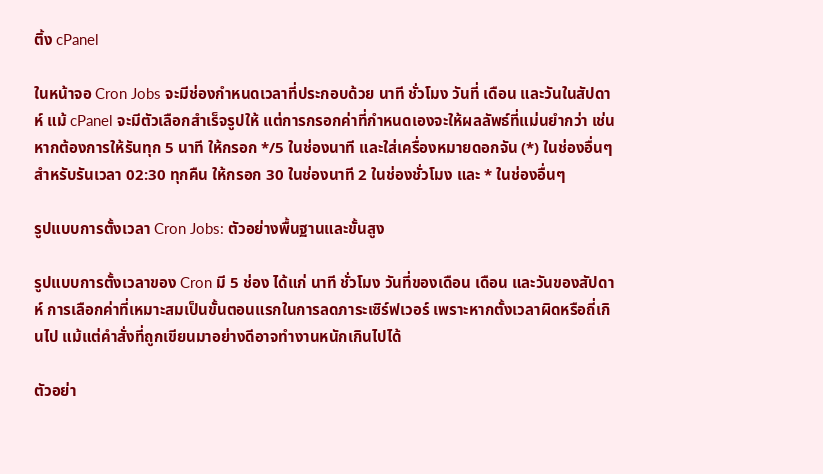ติ้ง cPanel

ในหน้าจอ Cron Jobs จะมีช่องกำหนดเวลาที่ประกอบด้วย นาที ชั่วโมง วันที่ เดือน และวันในสัปดาห์ แม้ cPanel จะมีตัวเลือกสำเร็จรูปให้ แต่การกรอกค่าที่กำหนดเองจะให้ผลลัพธ์ที่แม่นยำกว่า เช่น หากต้องการให้รันทุก 5 นาที ให้กรอก */5 ในช่องนาที และใส่เครื่องหมายดอกจัน (*) ในช่องอื่นๆ สำหรับรันเวลา 02:30 ทุกคืน ให้กรอก 30 ในช่องนาที 2 ในช่องชั่วโมง และ * ในช่องอื่นๆ

รูปแบบการตั้งเวลา Cron Jobs: ตัวอย่างพื้นฐานและขั้นสูง

รูปแบบการตั้งเวลาของ Cron มี 5 ช่อง ได้แก่ นาที ชั่วโมง วันที่ของเดือน เดือน และวันของสัปดาห์ การเลือกค่าที่เหมาะสมเป็นขั้นตอนแรกในการลดภาระเซิร์ฟเวอร์ เพราะหากตั้งเวลาผิดหรือถี่เกินไป แม้แต่คำสั่งที่ถูกเขียนมาอย่างดีอาจทำงานหนักเกินไปได้

ตัวอย่า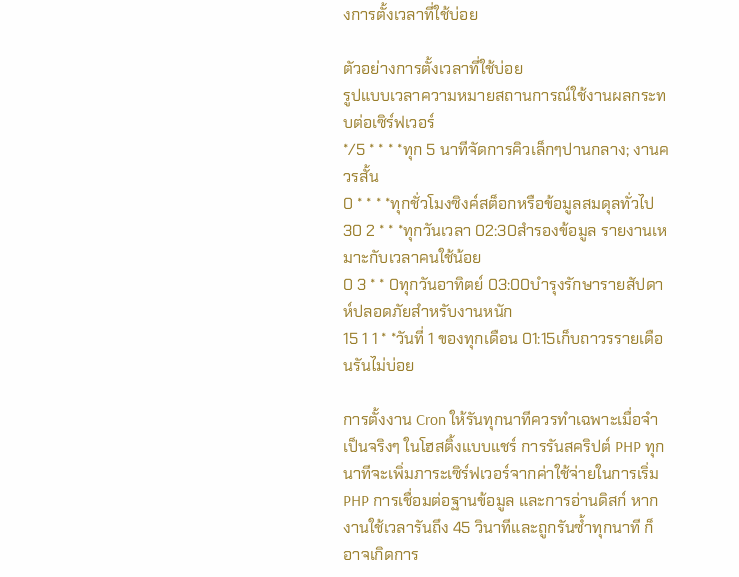งการตั้งเวลาที่ใช้บ่อย

ตัวอย่างการตั้งเวลาที่ใช้บ่อย
รูปแบบเวลาความหมายสถานการณ์ใช้งานผลกระทบต่อเซิร์ฟเวอร์
*/5 * * * *ทุก 5 นาทีจัดการคิวเล็กๆปานกลาง; งานควรสั้น
0 * * * *ทุกชั่วโมงซิงค์สต็อกหรือข้อมูลสมดุลทั่วไป
30 2 * * *ทุกวันเวลา 02:30สำรองข้อมูล รายงานเหมาะกับเวลาคนใช้น้อย
0 3 * * 0ทุกวันอาทิตย์ 03:00บำรุงรักษารายสัปดาห์ปลอดภัยสำหรับงานหนัก
15 1 1 * *วันที่ 1 ของทุกเดือน 01:15เก็บถาวรรายเดือนรันไม่บ่อย

การตั้งงาน Cron ให้รันทุกนาทีควรทำเฉพาะเมื่อจำเป็นจริงๆ ในโฮสติ้งแบบแชร์ การรันสคริปต์ PHP ทุกนาทีจะเพิ่มภาระเซิร์ฟเวอร์จากค่าใช้จ่ายในการเริ่ม PHP การเชื่อมต่อฐานข้อมูล และการอ่านดิสก์ หากงานใช้เวลารันถึง 45 วินาทีและถูกรันซ้ำทุกนาที ก็อาจเกิดการ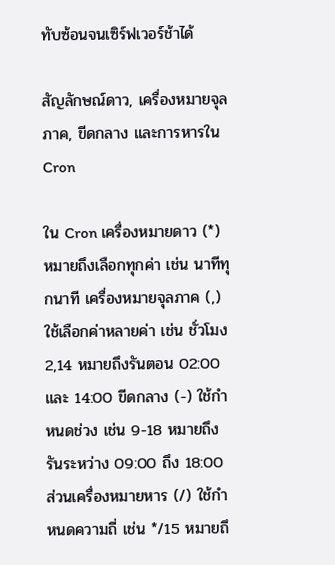ทับซ้อนจนเซิร์ฟเวอร์ช้าได้

สัญลักษณ์ดาว, เครื่องหมายจุลภาค, ขีดกลาง และการหารใน Cron

ใน Cron เครื่องหมายดาว (*) หมายถึงเลือกทุกค่า เช่น นาทีทุกนาที เครื่องหมายจุลภาค (,) ใช้เลือกค่าหลายค่า เช่น ชั่วโมง 2,14 หมายถึงรันตอน 02:00 และ 14:00 ขีดกลาง (-) ใช้กำหนดช่วง เช่น 9-18 หมายถึงรันระหว่าง 09:00 ถึง 18:00 ส่วนเครื่องหมายหาร (/) ใช้กำหนดความถี่ เช่น */15 หมายถึ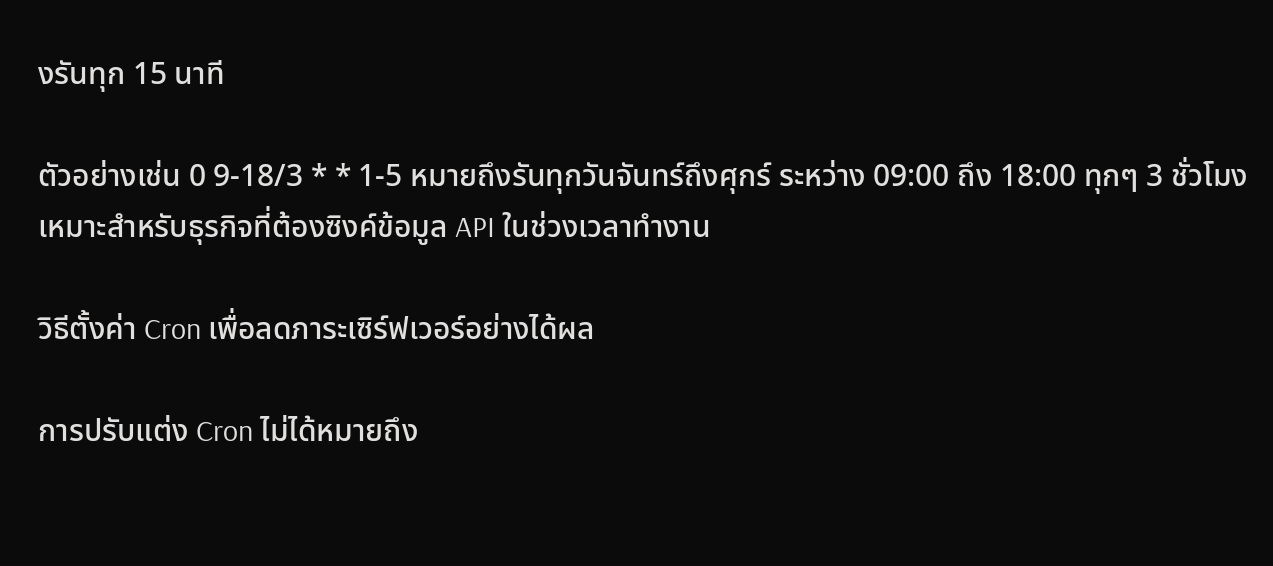งรันทุก 15 นาที

ตัวอย่างเช่น 0 9-18/3 * * 1-5 หมายถึงรันทุกวันจันทร์ถึงศุกร์ ระหว่าง 09:00 ถึง 18:00 ทุกๆ 3 ชั่วโมง เหมาะสำหรับธุรกิจที่ต้องซิงค์ข้อมูล API ในช่วงเวลาทำงาน

วิธีตั้งค่า Cron เพื่อลดภาระเซิร์ฟเวอร์อย่างได้ผล

การปรับแต่ง Cron ไม่ได้หมายถึง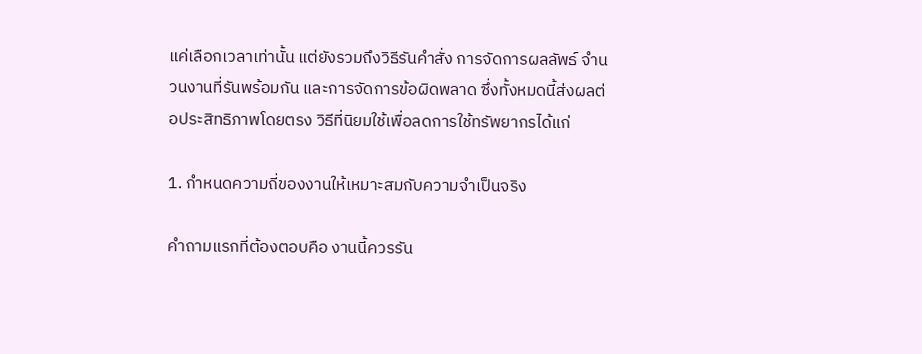แค่เลือกเวลาเท่านั้น แต่ยังรวมถึงวิธีรันคำสั่ง การจัดการผลลัพธ์ จำนวนงานที่รันพร้อมกัน และการจัดการข้อผิดพลาด ซึ่งทั้งหมดนี้ส่งผลต่อประสิทธิภาพโดยตรง วิธีที่นิยมใช้เพื่อลดการใช้ทรัพยากรได้แก่

1. กำหนดความถี่ของงานให้เหมาะสมกับความจำเป็นจริง

คำถามแรกที่ต้องตอบคือ งานนี้ควรรัน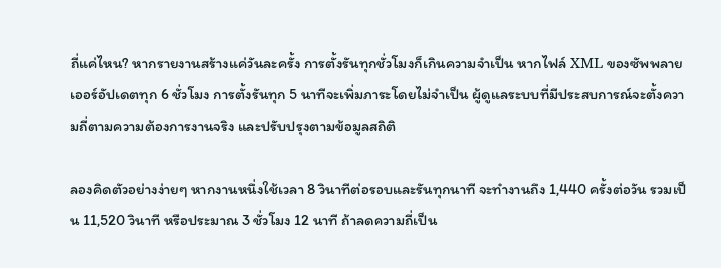ถี่แค่ไหน? หากรายงานสร้างแค่วันละครั้ง การตั้งรันทุกชั่วโมงก็เกินความจำเป็น หากไฟล์ XML ของซัพพลายเออร์อัปเดตทุก 6 ชั่วโมง การตั้งรันทุก 5 นาทีจะเพิ่มภาระโดยไม่จำเป็น ผู้ดูแลระบบที่มีประสบการณ์จะตั้งความถี่ตามความต้องการงานจริง และปรับปรุงตามข้อมูลสถิติ

ลองคิดตัวอย่างง่ายๆ หากงานหนึ่งใช้เวลา 8 วินาทีต่อรอบและรันทุกนาที จะทำงานถึง 1,440 ครั้งต่อวัน รวมเป็น 11,520 วินาที หรือประมาณ 3 ชั่วโมง 12 นาที ถ้าลดความถี่เป็น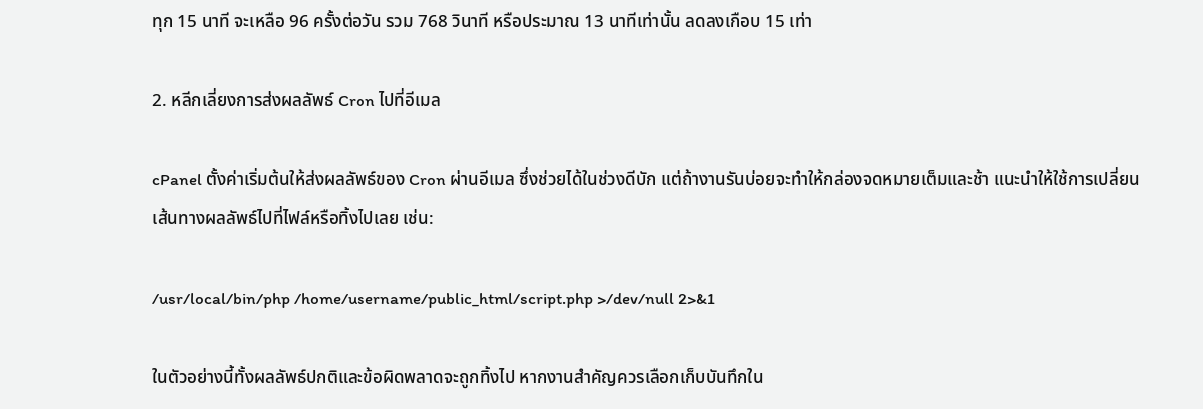ทุก 15 นาที จะเหลือ 96 ครั้งต่อวัน รวม 768 วินาที หรือประมาณ 13 นาทีเท่านั้น ลดลงเกือบ 15 เท่า

2. หลีกเลี่ยงการส่งผลลัพธ์ Cron ไปที่อีเมล

cPanel ตั้งค่าเริ่มต้นให้ส่งผลลัพธ์ของ Cron ผ่านอีเมล ซึ่งช่วยได้ในช่วงดีบัก แต่ถ้างานรันบ่อยจะทำให้กล่องจดหมายเต็มและช้า แนะนำให้ใช้การเปลี่ยนเส้นทางผลลัพธ์ไปที่ไฟล์หรือทิ้งไปเลย เช่น:

/usr/local/bin/php /home/username/public_html/script.php >/dev/null 2>&1

ในตัวอย่างนี้ทั้งผลลัพธ์ปกติและข้อผิดพลาดจะถูกทิ้งไป หากงานสำคัญควรเลือกเก็บบันทึกใน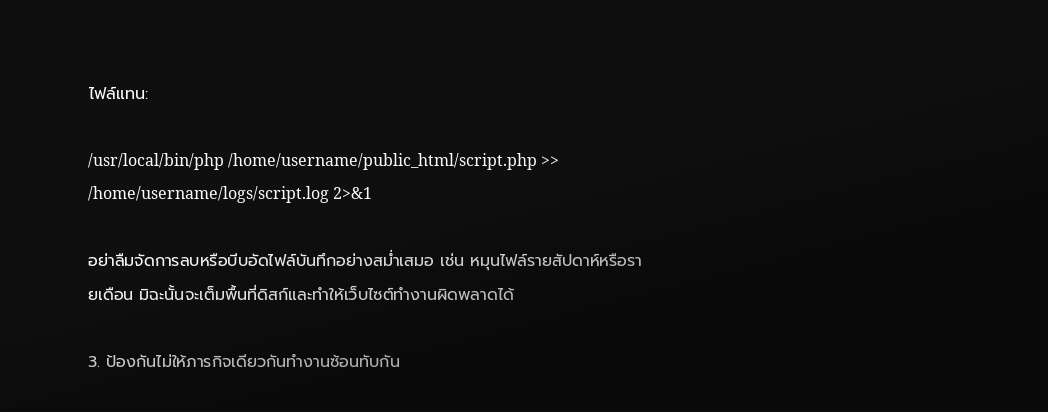ไฟล์แทน:

/usr/local/bin/php /home/username/public_html/script.php >> /home/username/logs/script.log 2>&1

อย่าลืมจัดการลบหรือบีบอัดไฟล์บันทึกอย่างสม่ำเสมอ เช่น หมุนไฟล์รายสัปดาห์หรือรายเดือน มิฉะนั้นจะเต็มพื้นที่ดิสก์และทำให้เว็บไซต์ทำงานผิดพลาดได้

3. ป้องกันไม่ให้ภารกิจเดียวกันทำงานซ้อนทับกัน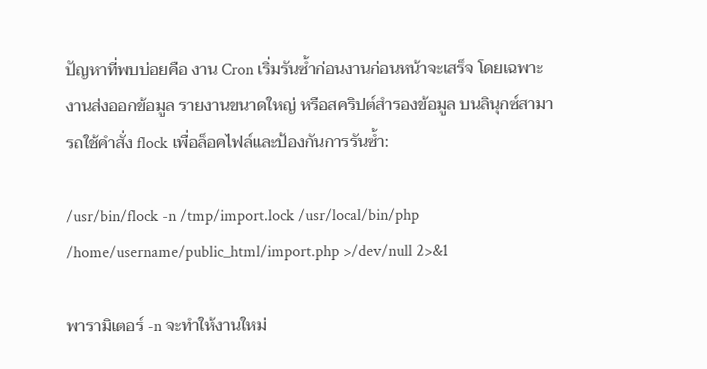ปัญหาที่พบบ่อยคือ งาน Cron เริ่มรันซ้ำก่อนงานก่อนหน้าจะเสร็จ โดยเฉพาะงานส่งออกข้อมูล รายงานขนาดใหญ่ หรือสคริปต์สำรองข้อมูล บนลินุกซ์สามารถใช้คำสั่ง flock เพื่อล็อคไฟล์และป้องกันการรันซ้ำ:

/usr/bin/flock -n /tmp/import.lock /usr/local/bin/php /home/username/public_html/import.php >/dev/null 2>&1

พารามิเตอร์ -n จะทำให้งานใหม่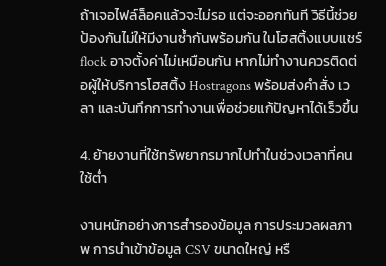ถ้าเจอไฟล์ล็อคแล้วจะไม่รอ แต่จะออกทันที วิธีนี้ช่วยป้องกันไม่ให้มีงานซ้ำกันพร้อมกัน ในโฮสติ้งแบบแชร์ flock อาจตั้งค่าไม่เหมือนกัน หากไม่ทำงานควรติดต่อผู้ให้บริการโฮสติ้ง Hostragons พร้อมส่งคำสั่ง เวลา และบันทึกการทำงานเพื่อช่วยแก้ปัญหาได้เร็วขึ้น

4. ย้ายงานที่ใช้ทรัพยากรมากไปทำในช่วงเวลาที่คนใช้ต่ำ

งานหนักอย่างการสำรองข้อมูล การประมวลผลภาพ การนำเข้าข้อมูล CSV ขนาดใหญ่ หรื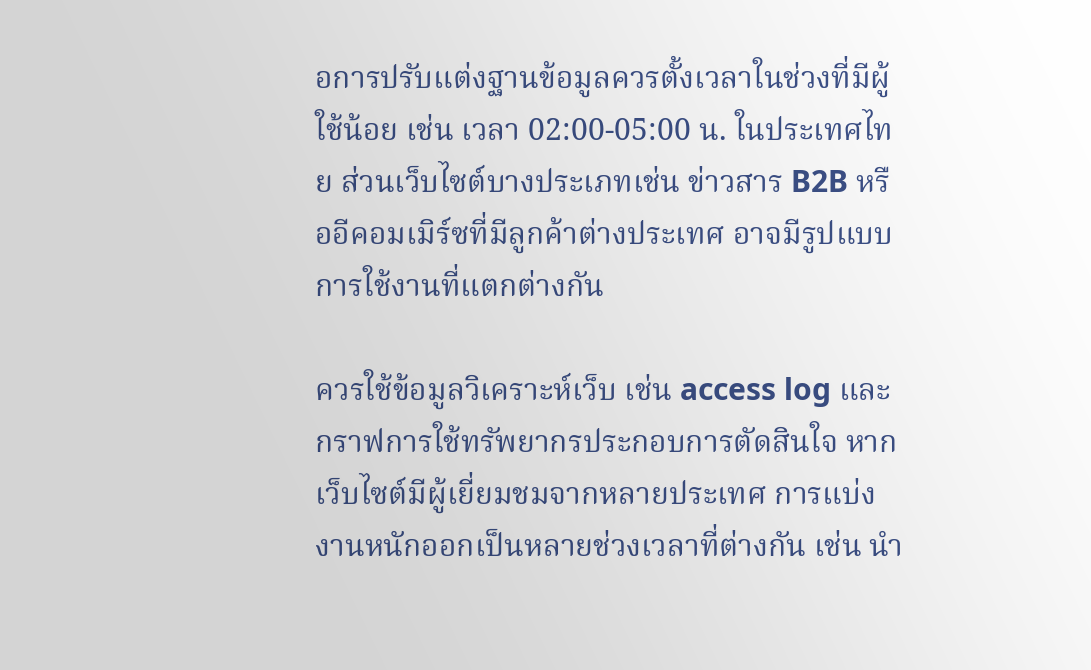อการปรับแต่งฐานข้อมูลควรตั้งเวลาในช่วงที่มีผู้ใช้น้อย เช่น เวลา 02:00-05:00 น. ในประเทศไทย ส่วนเว็บไซต์บางประเภทเช่น ข่าวสาร B2B หรืออีคอมเมิร์ซที่มีลูกค้าต่างประเทศ อาจมีรูปแบบการใช้งานที่แตกต่างกัน

ควรใช้ข้อมูลวิเคราะห์เว็บ เช่น access log และกราฟการใช้ทรัพยากรประกอบการตัดสินใจ หากเว็บไซต์มีผู้เยี่ยมชมจากหลายประเทศ การแบ่งงานหนักออกเป็นหลายช่วงเวลาที่ต่างกัน เช่น นำ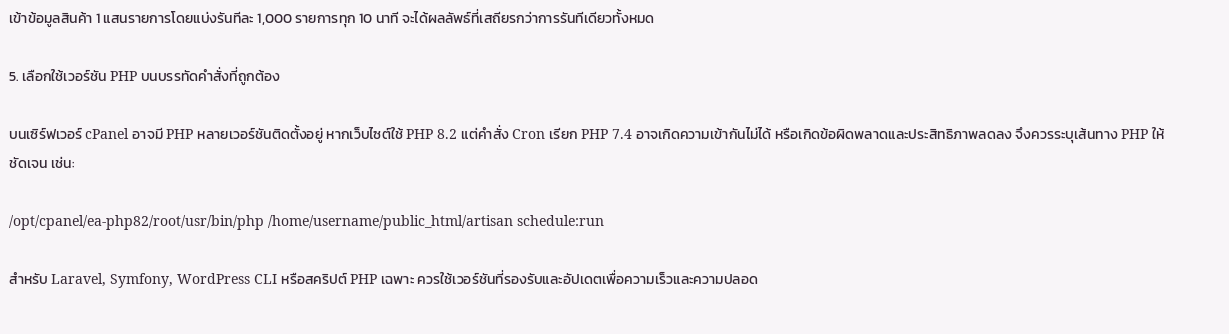เข้าข้อมูลสินค้า 1 แสนรายการโดยแบ่งรันทีละ 1,000 รายการทุก 10 นาที จะได้ผลลัพธ์ที่เสถียรกว่าการรันทีเดียวทั้งหมด

5. เลือกใช้เวอร์ชัน PHP บนบรรทัดคำสั่งที่ถูกต้อง

บนเซิร์ฟเวอร์ cPanel อาจมี PHP หลายเวอร์ชันติดตั้งอยู่ หากเว็บไซต์ใช้ PHP 8.2 แต่คำสั่ง Cron เรียก PHP 7.4 อาจเกิดความเข้ากันไม่ได้ หรือเกิดข้อผิดพลาดและประสิทธิภาพลดลง จึงควรระบุเส้นทาง PHP ให้ชัดเจน เช่น:

/opt/cpanel/ea-php82/root/usr/bin/php /home/username/public_html/artisan schedule:run

สำหรับ Laravel, Symfony, WordPress CLI หรือสคริปต์ PHP เฉพาะ ควรใช้เวอร์ชันที่รองรับและอัปเดตเพื่อความเร็วและความปลอด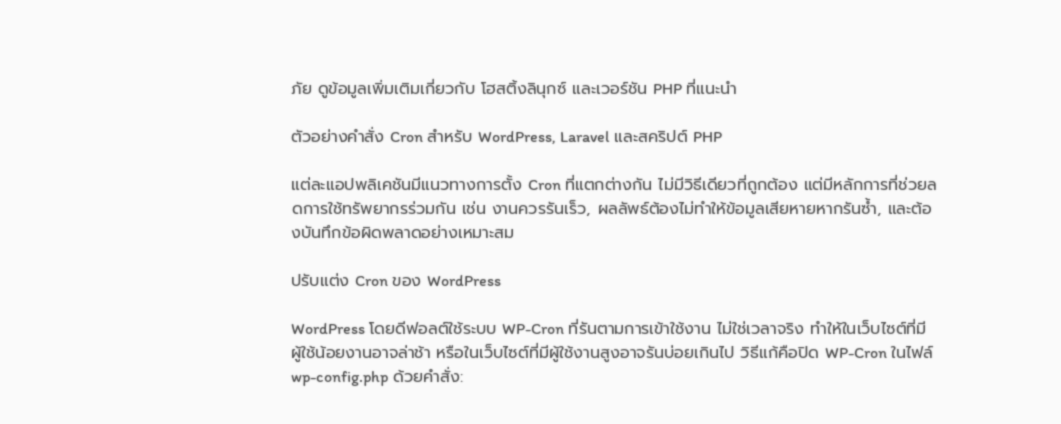ภัย ดูข้อมูลเพิ่มเติมเกี่ยวกับ โฮสติ้งลินุกซ์ และเวอร์ชัน PHP ที่แนะนำ

ตัวอย่างคำสั่ง Cron สำหรับ WordPress, Laravel และสคริปต์ PHP

แต่ละแอปพลิเคชันมีแนวทางการตั้ง Cron ที่แตกต่างกัน ไม่มีวิธีเดียวที่ถูกต้อง แต่มีหลักการที่ช่วยลดการใช้ทรัพยากรร่วมกัน เช่น งานควรรันเร็ว, ผลลัพธ์ต้องไม่ทำให้ข้อมูลเสียหายหากรันซ้ำ, และต้องบันทึกข้อผิดพลาดอย่างเหมาะสม

ปรับแต่ง Cron ของ WordPress

WordPress โดยดีฟอลต์ใช้ระบบ WP-Cron ที่รันตามการเข้าใช้งาน ไม่ใช่เวลาจริง ทำให้ในเว็บไซต์ที่มีผู้ใช้น้อยงานอาจล่าช้า หรือในเว็บไซต์ที่มีผู้ใช้งานสูงอาจรันบ่อยเกินไป วิธีแก้คือปิด WP-Cron ในไฟล์ wp-config.php ด้วยคำสั่ง: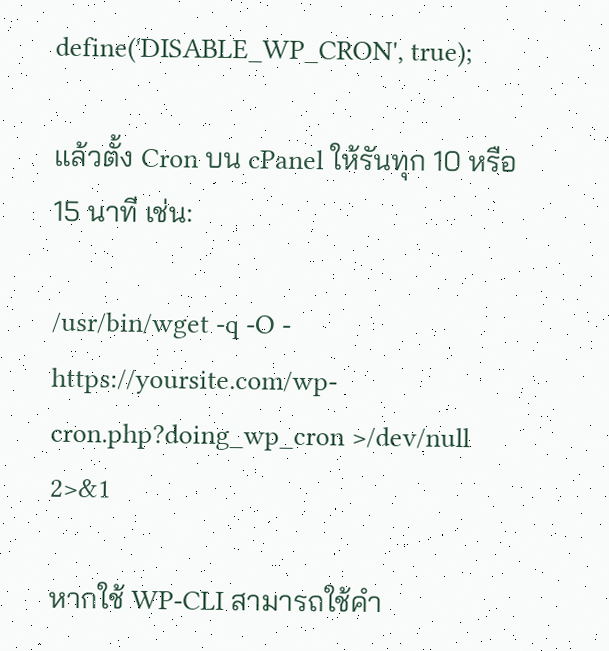define('DISABLE_WP_CRON', true);

แล้วตั้ง Cron บน cPanel ให้รันทุก 10 หรือ 15 นาที เช่น:

/usr/bin/wget -q -O - https://yoursite.com/wp-cron.php?doing_wp_cron >/dev/null 2>&1

หากใช้ WP-CLI สามารถใช้คำ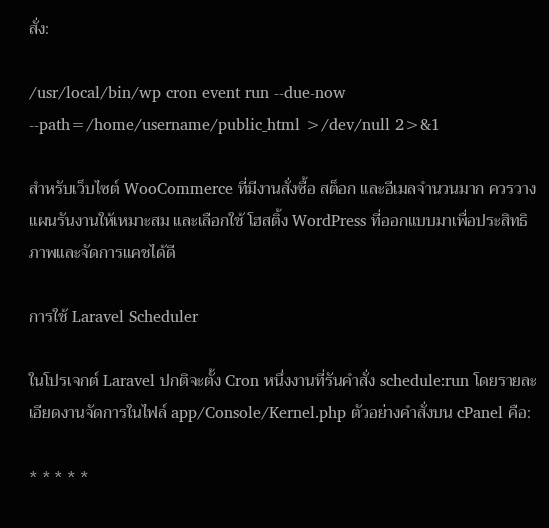สั่ง:

/usr/local/bin/wp cron event run --due-now --path=/home/username/public_html >/dev/null 2>&1

สำหรับเว็บไซต์ WooCommerce ที่มีงานสั่งซื้อ สต็อก และอีเมลจำนวนมาก ควรวางแผนรันงานให้เหมาะสม และเลือกใช้ โฮสติ้ง WordPress ที่ออกแบบมาเพื่อประสิทธิภาพและจัดการแคชได้ดี

การใช้ Laravel Scheduler

ในโปรเจกต์ Laravel ปกติจะตั้ง Cron หนึ่งงานที่รันคำสั่ง schedule:run โดยรายละเอียดงานจัดการในไฟล์ app/Console/Kernel.php ตัวอย่างคำสั่งบน cPanel คือ:

* * * * *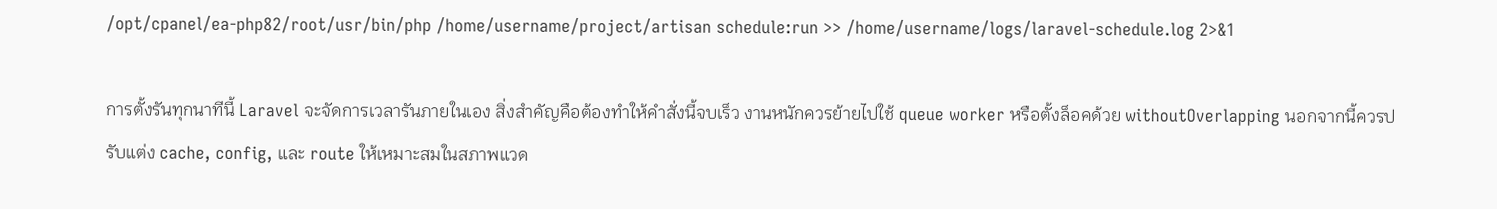/opt/cpanel/ea-php82/root/usr/bin/php /home/username/project/artisan schedule:run >> /home/username/logs/laravel-schedule.log 2>&1

การตั้งรันทุกนาทีนี้ Laravel จะจัดการเวลารันภายในเอง สิ่งสำคัญคือต้องทำให้คำสั่งนี้จบเร็ว งานหนักควรย้ายไปใช้ queue worker หรือตั้งล็อคด้วย withoutOverlapping นอกจากนี้ควรปรับแต่ง cache, config, และ route ให้เหมาะสมในสภาพแวด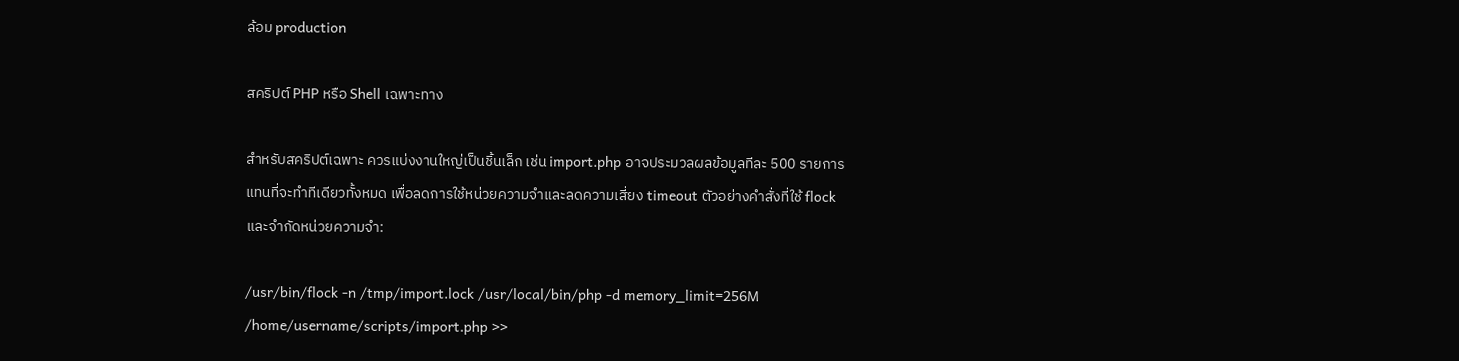ล้อม production

สคริปต์ PHP หรือ Shell เฉพาะทาง

สำหรับสคริปต์เฉพาะ ควรแบ่งงานใหญ่เป็นชิ้นเล็ก เช่น import.php อาจประมวลผลข้อมูลทีละ 500 รายการแทนที่จะทำทีเดียวทั้งหมด เพื่อลดการใช้หน่วยความจำและลดความเสี่ยง timeout ตัวอย่างคำสั่งที่ใช้ flock และจำกัดหน่วยความจำ:

/usr/bin/flock -n /tmp/import.lock /usr/local/bin/php -d memory_limit=256M /home/username/scripts/import.php >>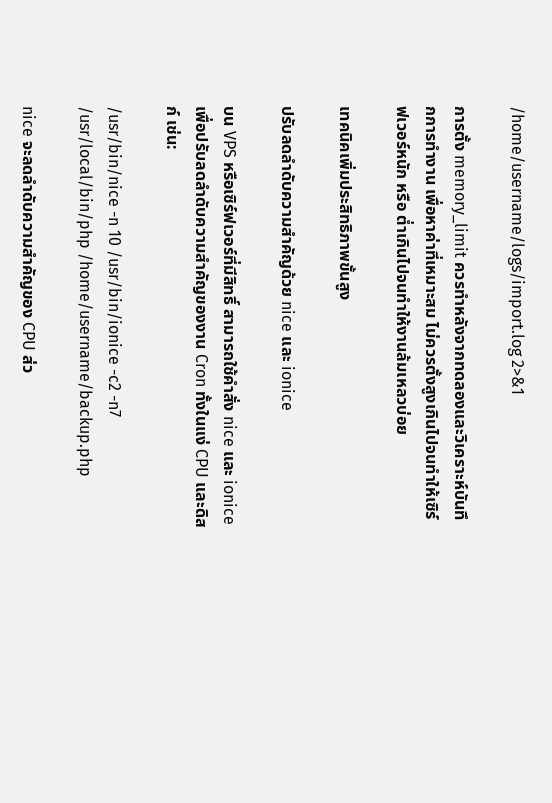/home/username/logs/import.log 2>&1

การตั้ง memory_limit ควรทำหลังจากทดลองและวิเคราะห์บันทึกการทำงาน เพื่อหาค่าที่เหมาะสม ไม่ควรตั้งสูงเกินไปจนทำให้เซิร์ฟเวอร์หนัก หรือ ต่ำเกินไปจนทำให้งานล้มเหลวบ่อย

เทคนิคเพิ่มประสิทธิภาพขั้นสูง

ปรับลดลำดับความสำคัญด้วย nice และ ionice

บน VPS หรือเซิร์ฟเวอร์ที่มีสิทธิ์ สามารถใช้คำสั่ง nice และ ionice เพื่อปรับลดลำดับความสำคัญของงาน Cron ทั้งในแง่ CPU และดิสก์ เช่น:

/usr/bin/nice -n 10 /usr/bin/ionice -c2 -n7 /usr/local/bin/php /home/username/backup.php

nice จะลดลำดับความสำคัญของ CPU ส่ว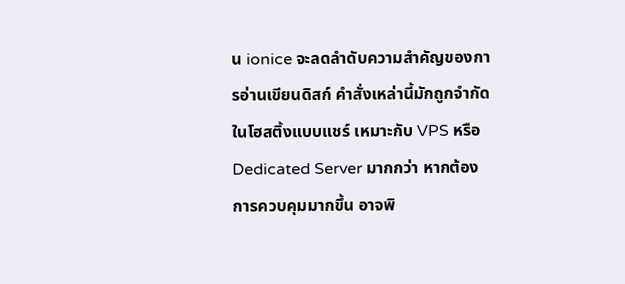น ionice จะลดลำดับความสำคัญของการอ่านเขียนดิสก์ คำสั่งเหล่านี้มักถูกจำกัดในโฮสติ้งแบบแชร์ เหมาะกับ VPS หรือ Dedicated Server มากกว่า หากต้องการควบคุมมากขึ้น อาจพิ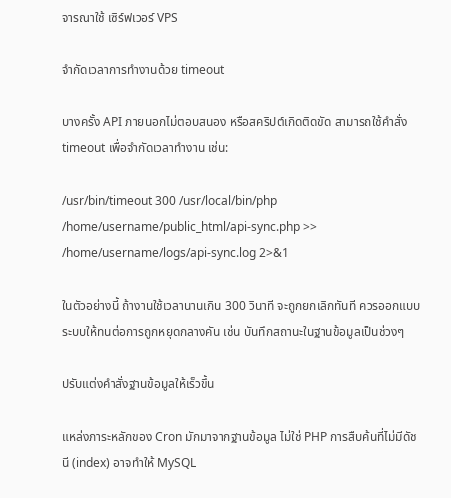จารณาใช้ เซิร์ฟเวอร์ VPS

จำกัดเวลาการทำงานด้วย timeout

บางครั้ง API ภายนอกไม่ตอบสนอง หรือสคริปต์เกิดติดขัด สามารถใช้คำสั่ง timeout เพื่อจำกัดเวลาทำงาน เช่น:

/usr/bin/timeout 300 /usr/local/bin/php /home/username/public_html/api-sync.php >> /home/username/logs/api-sync.log 2>&1

ในตัวอย่างนี้ ถ้างานใช้เวลานานเกิน 300 วินาที จะถูกยกเลิกทันที ควรออกแบบระบบให้ทนต่อการถูกหยุดกลางคัน เช่น บันทึกสถานะในฐานข้อมูลเป็นช่วงๆ

ปรับแต่งคำสั่งฐานข้อมูลให้เร็วขึ้น

แหล่งภาระหลักของ Cron มักมาจากฐานข้อมูล ไม่ใช่ PHP การสืบค้นที่ไม่มีดัชนี (index) อาจทำให้ MySQL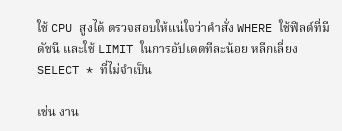ใช้ CPU สูงได้ ตรวจสอบให้แน่ใจว่าคำสั่ง WHERE ใช้ฟิลด์ที่มีดัชนี และใช้ LIMIT ในการอัปเดตทีละน้อย หลีกเลี่ยง SELECT * ที่ไม่จำเป็น

เช่น งาน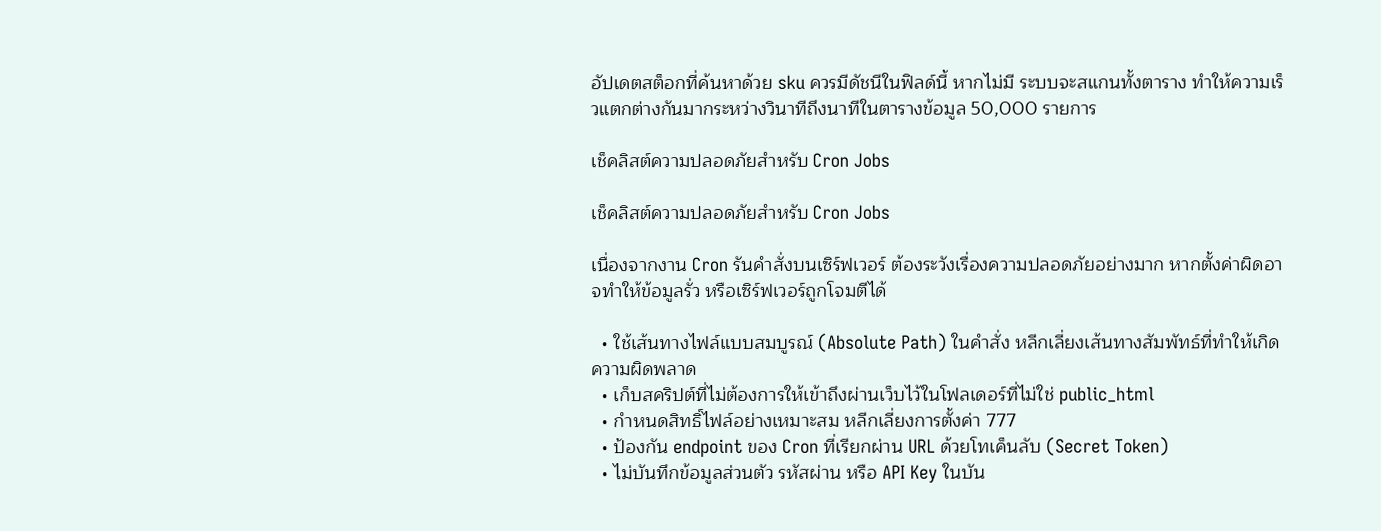อัปเดตสต็อกที่ค้นหาด้วย sku ควรมีดัชนีในฟิลด์นี้ หากไม่มี ระบบจะสแกนทั้งตาราง ทำให้ความเร็วแตกต่างกันมากระหว่างวินาทีถึงนาทีในตารางข้อมูล 50,000 รายการ

เช็คลิสต์ความปลอดภัยสำหรับ Cron Jobs

เช็คลิสต์ความปลอดภัยสำหรับ Cron Jobs

เนื่องจากงาน Cron รันคำสั่งบนเซิร์ฟเวอร์ ต้องระวังเรื่องความปลอดภัยอย่างมาก หากตั้งค่าผิดอาจทำให้ข้อมูลรั่ว หรือเซิร์ฟเวอร์ถูกโจมตีได้

  • ใช้เส้นทางไฟล์แบบสมบูรณ์ (Absolute Path) ในคำสั่ง หลีกเลี่ยงเส้นทางสัมพัทธ์ที่ทำให้เกิดความผิดพลาด
  • เก็บสคริปต์ที่ไม่ต้องการให้เข้าถึงผ่านเว็บไว้ในโฟลเดอร์ที่ไม่ใช่ public_html
  • กำหนดสิทธิ์ไฟล์อย่างเหมาะสม หลีกเลี่ยงการตั้งค่า 777
  • ป้องกัน endpoint ของ Cron ที่เรียกผ่าน URL ด้วยโทเค็นลับ (Secret Token)
  • ไม่บันทึกข้อมูลส่วนตัว รหัสผ่าน หรือ API Key ในบัน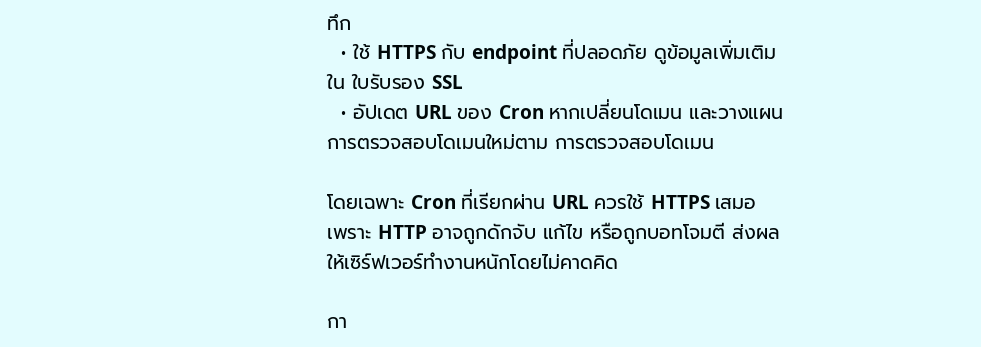ทึก
  • ใช้ HTTPS กับ endpoint ที่ปลอดภัย ดูข้อมูลเพิ่มเติมใน ใบรับรอง SSL
  • อัปเดต URL ของ Cron หากเปลี่ยนโดเมน และวางแผนการตรวจสอบโดเมนใหม่ตาม การตรวจสอบโดเมน

โดยเฉพาะ Cron ที่เรียกผ่าน URL ควรใช้ HTTPS เสมอ เพราะ HTTP อาจถูกดักจับ แก้ไข หรือถูกบอทโจมตี ส่งผลให้เซิร์ฟเวอร์ทำงานหนักโดยไม่คาดคิด

กา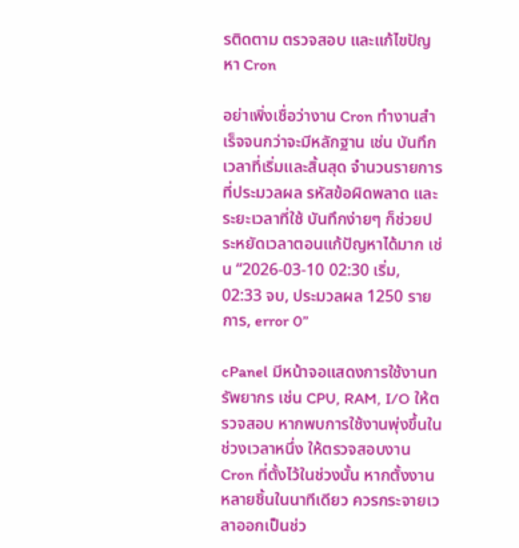รติดตาม ตรวจสอบ และแก้ไขปัญหา Cron

อย่าเพิ่งเชื่อว่างาน Cron ทำงานสำเร็จจนกว่าจะมีหลักฐาน เช่น บันทึกเวลาที่เริ่มและสิ้นสุด จำนวนรายการที่ประมวลผล รหัสข้อผิดพลาด และระยะเวลาที่ใช้ บันทึกง่ายๆ ก็ช่วยประหยัดเวลาตอนแก้ปัญหาได้มาก เช่น “2026-03-10 02:30 เริ่ม, 02:33 จบ, ประมวลผล 1250 รายการ, error 0”

cPanel มีหน้าจอแสดงการใช้งานทรัพยากร เช่น CPU, RAM, I/O ให้ตรวจสอบ หากพบการใช้งานพุ่งขึ้นในช่วงเวลาหนึ่ง ให้ตรวจสอบงาน Cron ที่ตั้งไว้ในช่วงนั้น หากตั้งงานหลายชิ้นในนาทีเดียว ควรกระจายเวลาออกเป็นช่ว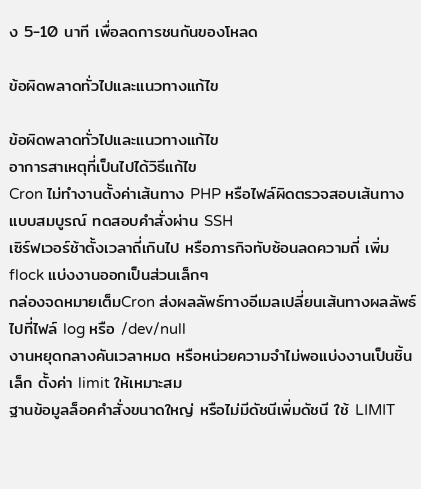ง 5-10 นาที เพื่อลดการชนกันของโหลด

ข้อผิดพลาดทั่วไปและแนวทางแก้ไข

ข้อผิดพลาดทั่วไปและแนวทางแก้ไข
อาการสาเหตุที่เป็นไปได้วิธีแก้ไข
Cron ไม่ทำงานตั้งค่าเส้นทาง PHP หรือไฟล์ผิดตรวจสอบเส้นทางแบบสมบูรณ์ ทดสอบคำสั่งผ่าน SSH
เซิร์ฟเวอร์ช้าตั้งเวลาถี่เกินไป หรือภารกิจทับซ้อนลดความถี่ เพิ่ม flock แบ่งงานออกเป็นส่วนเล็กๆ
กล่องจดหมายเต็มCron ส่งผลลัพธ์ทางอีเมลเปลี่ยนเส้นทางผลลัพธ์ไปที่ไฟล์ log หรือ /dev/null
งานหยุดกลางคันเวลาหมด หรือหน่วยความจำไม่พอแบ่งงานเป็นชิ้นเล็ก ตั้งค่า limit ให้เหมาะสม
ฐานข้อมูลล็อคคำสั่งขนาดใหญ่ หรือไม่มีดัชนีเพิ่มดัชนี ใช้ LIMIT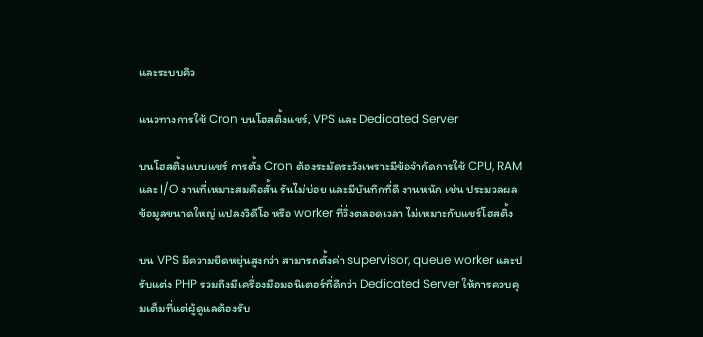และระบบคิว

แนวทางการใช้ Cron บนโฮสติ้งแชร์, VPS และ Dedicated Server

บนโฮสติ้งแบบแชร์ การตั้ง Cron ต้องระมัดระวังเพราะมีข้อจำกัดการใช้ CPU, RAM และ I/O งานที่เหมาะสมคือสั้น รันไม่บ่อย และมีบันทึกที่ดี งานหนัก เช่น ประมวลผลข้อมูลขนาดใหญ่ แปลงวิดีโอ หรือ worker ที่วิ่งตลอดเวลา ไม่เหมาะกับแชร์โฮสติ้ง

บน VPS มีความยืดหยุ่นสูงกว่า สามารถตั้งค่า supervisor, queue worker และปรับแต่ง PHP รวมถึงมีเครื่องมือมอนิเตอร์ที่ดีกว่า Dedicated Server ให้การควบคุมเต็มที่แต่ผู้ดูแลต้องรับ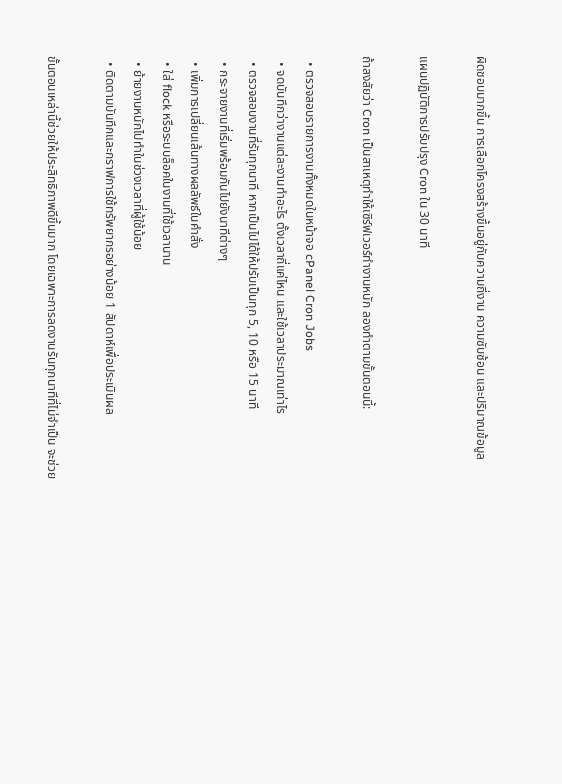ผิดชอบมากขึ้น การเลือกโครงสร้างขึ้นอยู่กับความถี่งาน ความซับซ้อน และปริมาณข้อมูล

แผนปฏิบัติการปรับปรุง Cron ใน 30 นาที

ถ้าสงสัยว่า Cron เป็นสาเหตุทำให้เซิร์ฟเวอร์ทำงานหนัก ลองทำตามขั้นตอนนี้:

  • ตรวจสอบรายการงานทั้งหมดในหน้าจอ cPanel Cron Jobs
  • จดบันทึกว่างานแต่ละงานทำอะไร ตั้งเวลาถี่แค่ไหน และใช้เวลาประมาณเท่าไร
  • ตรวจสอบงานที่รันทุกนาที หากเป็นไปได้ให้ปรับเป็นทุก 5, 10 หรือ 15 นาที
  • กระจายงานที่เริ่มพร้อมกันไปยังนาทีต่างๆ
  • เพิ่มการเปลี่ยนเส้นทางผลลัพธ์ในคำสั่ง
  • ใส่ flock หรือระบบล็อคในงานที่ใช้เวลานาน
  • ย้ายงานหนักไปทำในช่วงเวลาที่ผู้ใช้น้อย
  • ติดตามบันทึกและกราฟการใช้ทรัพยากรอย่างน้อย 1 สัปดาห์เพื่อประเมินผล

ขั้นตอนเหล่านี้ช่วยให้ประสิทธิภาพดีขึ้นมาก โดยเฉพาะการลดงานรันทุกนาทีที่ไม่จำเป็น จะช่วย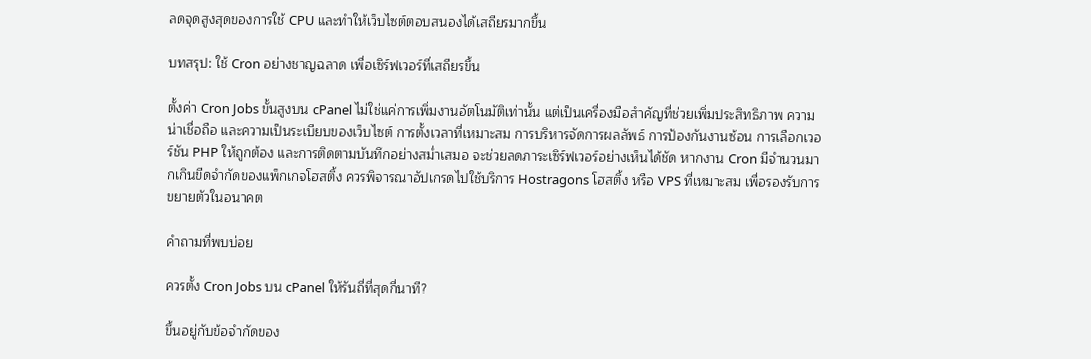ลดจุดสูงสุดของการใช้ CPU และทำให้เว็บไซต์ตอบสนองได้เสถียรมากขึ้น

บทสรุป: ใช้ Cron อย่างชาญฉลาด เพื่อเซิร์ฟเวอร์ที่เสถียรขึ้น

ตั้งค่า Cron Jobs ขั้นสูงบน cPanel ไม่ใช่แค่การเพิ่มงานอัตโนมัติเท่านั้น แต่เป็นเครื่องมือสำคัญที่ช่วยเพิ่มประสิทธิภาพ ความน่าเชื่อถือ และความเป็นระเบียบของเว็บไซต์ การตั้งเวลาที่เหมาะสม การบริหารจัดการผลลัพธ์ การป้องกันงานซ้อน การเลือกเวอร์ชัน PHP ให้ถูกต้อง และการติดตามบันทึกอย่างสม่ำเสมอ จะช่วยลดภาระเซิร์ฟเวอร์อย่างเห็นได้ชัด หากงาน Cron มีจำนวนมากเกินขีดจำกัดของแพ็กเกจโฮสติ้ง ควรพิจารณาอัปเกรดไปใช้บริการ Hostragons โฮสติ้ง หรือ VPS ที่เหมาะสม เพื่อรองรับการขยายตัวในอนาคต

คำถามที่พบบ่อย

ควรตั้ง Cron Jobs บน cPanel ให้รันถี่ที่สุดกี่นาที?

ขึ้นอยู่กับข้อจำกัดของ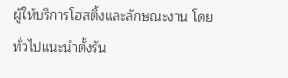ผู้ให้บริการโฮสติ้งและลักษณะงาน โดยทั่วไปแนะนำตั้งรัน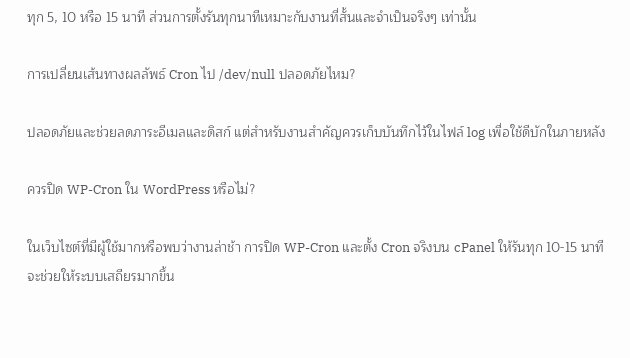ทุก 5, 10 หรือ 15 นาที ส่วนการตั้งรันทุกนาทีเหมาะกับงานที่สั้นและจำเป็นจริงๆ เท่านั้น

การเปลี่ยนเส้นทางผลลัพธ์ Cron ไป /dev/null ปลอดภัยไหม?

ปลอดภัยและช่วยลดภาระอีเมลและดิสก์ แต่สำหรับงานสำคัญควรเก็บบันทึกไว้ในไฟล์ log เพื่อใช้ดีบักในภายหลัง

ควรปิด WP-Cron ใน WordPress หรือไม่?

ในเว็บไซต์ที่มีผู้ใช้มากหรือพบว่างานล่าช้า การปิด WP-Cron และตั้ง Cron จริงบน cPanel ให้รันทุก 10-15 นาที จะช่วยให้ระบบเสถียรมากขึ้น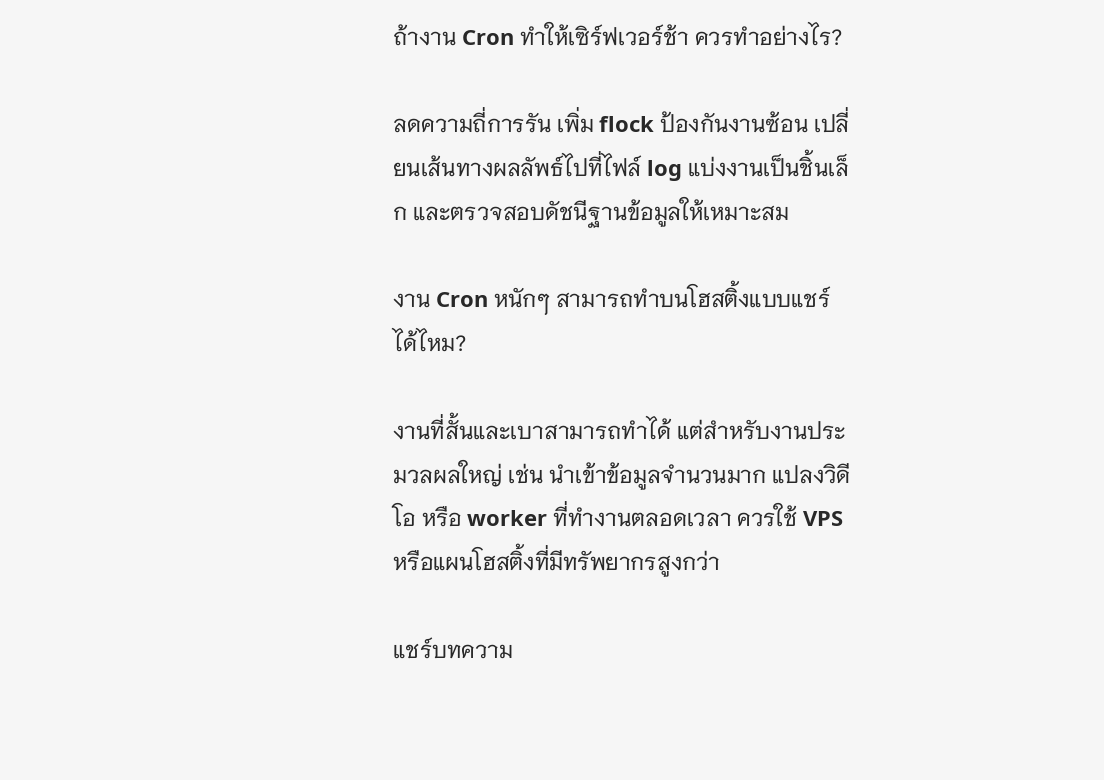ถ้างาน Cron ทำให้เซิร์ฟเวอร์ช้า ควรทำอย่างไร?

ลดความถี่การรัน เพิ่ม flock ป้องกันงานซ้อน เปลี่ยนเส้นทางผลลัพธ์ไปที่ไฟล์ log แบ่งงานเป็นชิ้นเล็ก และตรวจสอบดัชนีฐานข้อมูลให้เหมาะสม

งาน Cron หนักๆ สามารถทำบนโฮสติ้งแบบแชร์ได้ไหม?

งานที่สั้นและเบาสามารถทำได้ แต่สำหรับงานประมวลผลใหญ่ เช่น นำเข้าข้อมูลจำนวนมาก แปลงวิดีโอ หรือ worker ที่ทำงานตลอดเวลา ควรใช้ VPS หรือแผนโฮสติ้งที่มีทรัพยากรสูงกว่า

แชร์บทความ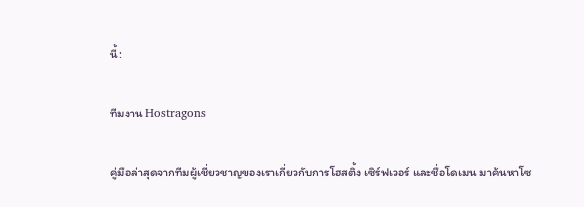นี้:

ทีมงาน Hostragons

คู่มือล่าสุดจากทีมผู้เชี่ยวชาญของเราเกี่ยวกับการโฮสติ้ง เซิร์ฟเวอร์ และชื่อโดเมน มาค้นหาโซ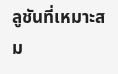ลูชันที่เหมาะสม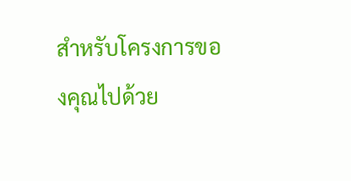สำหรับโครงการของคุณไปด้วย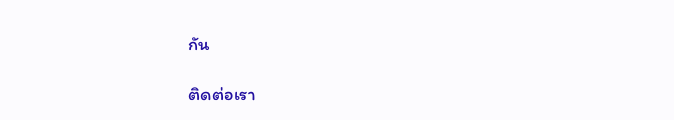กัน

ติดต่อเรา